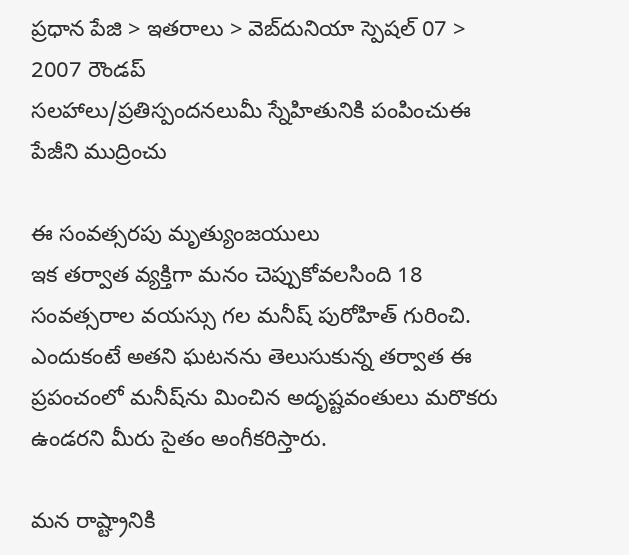ప్రధాన పేజి > ఇతరాలు > వెబ్‌దునియా స్పెషల్ 07 > 2007 రౌండప్
సలహాలు/ప్రతిస్పందనలుమీ స్నేహితునికి పంపించుఈ పేజీని ముద్రించు

ఈ సంవత్సరపు మృత్యుంజయులు
ఇక తర్వాత వ్యక్తిగా మనం చెప్పుకోవలసింది 18 సంవత్సరాల వయస్సు గల మనీష్ పురోహిత్ గురించి. ఎందుకంటే అతని ఘటనను తెలుసుకున్న తర్వాత ఈ ప్రపంచంలో మనీష్‌ను మించిన అదృష్టవంతులు మరొకరు ఉండరని మీరు సైతం అంగీకరిస్తారు.

మన రాష్ట్రానికి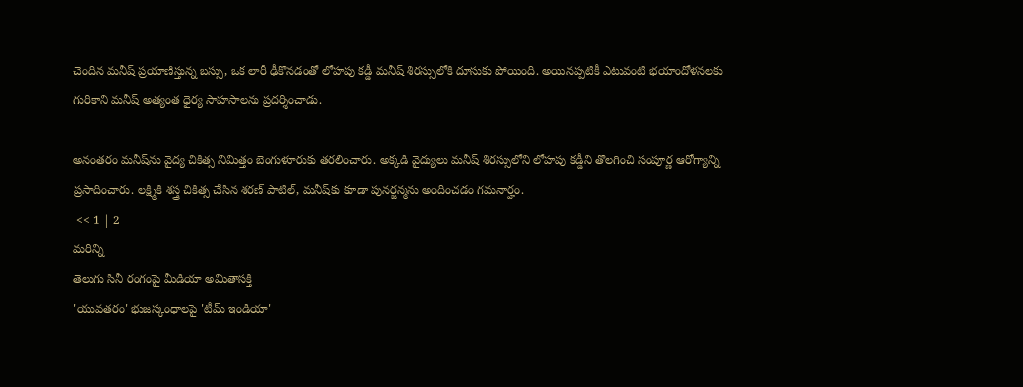చెందిన మనీష్ ప్రయాణిస్తున్న బస్సు, ఒక లారీ ఢీకొనడంతో లోహపు కడ్డీ మనీష్ శిరస్సులోకి దూసుకు పోయింది. అయినప్పటికీ ఎటువంటి భయాందోళనలకు గురికాని మనీష్ అత్యంత ధైర్య సాహసాలను ప్రదర్శించాడు.

అనంతరం మనీష్‌ను వైద్య చికిత్స నిమిత్తం బెంగుళూరుకు తరలించారు. అక్కడి వైద్యులు మనీష్ శిరస్సులోని లోహపు కడ్డీని తొలగించి సంపూర్ణ ఆరోగ్యాన్ని ప్రసాదించారు. లక్ష్మికి శస్త్ర చికిత్స చేసిన శరణ్ పాటిల్, మనీష్‌కు కూడా పునర్జన్మను అందించడం గమనార్హం.
 << 1 | 2
మరిన్ని
తెలుగు సినీ రంగంపై మీడియా అమితాసక్తి
'యువతరం' భుజస్కంధాలపై 'టీమ్ ఇండియా'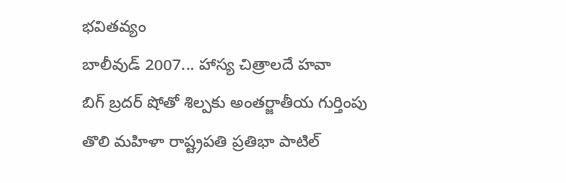భవితవ్యం
బాలీవుడ్‌ 2007... హాస్య చిత్రాలదే హవా
బిగ్ బ్రదర్ షోతో శిల్పకు అంతర్జాతీయ గుర్తింపు
తొలి మహిళా రాష్ట్రపతి ప్రతిభా పాటిల్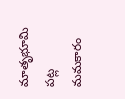మాతృభూమి పట్ల మమకారం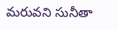మరువని సునీతా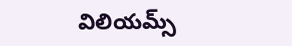విలియమ్స్